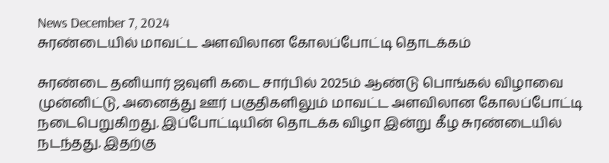News December 7, 2024
சுரண்டையில் மாவட்ட அளவிலான கோலப்போட்டி தொடக்கம்

சுரண்டை தனியார் ஜவுளி கடை சார்பில் 2025ம் ஆண்டு பொங்கல் விழாவை முன்னிட்டு, அனைத்து ஊர் பகுதிகளிலும் மாவட்ட அளவிலான கோலப்போட்டி நடைபெறுகிறது. இப்போட்டியின் தொடக்க விழா இன்று கீழ சுரண்டையில் நடந்தது. இதற்கு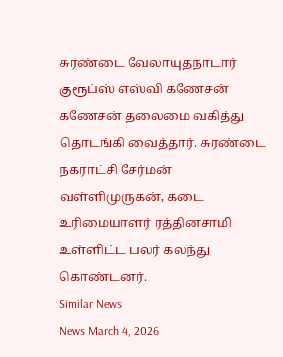சுரண்டை வேலாயுதநாடார் குரூப்ஸ் எஸ்வி கணேசன் கணேசன் தலைமை வகித்து தொடங்கி வைத்தார். சுரண்டை நகராட்சி சேர்மன் வள்ளிமுருகன், கடை உரிமையாளர் ரத்தினசாமி உள்ளிட்ட பலர் கலந்து கொண்டனர்.
Similar News
News March 4, 2026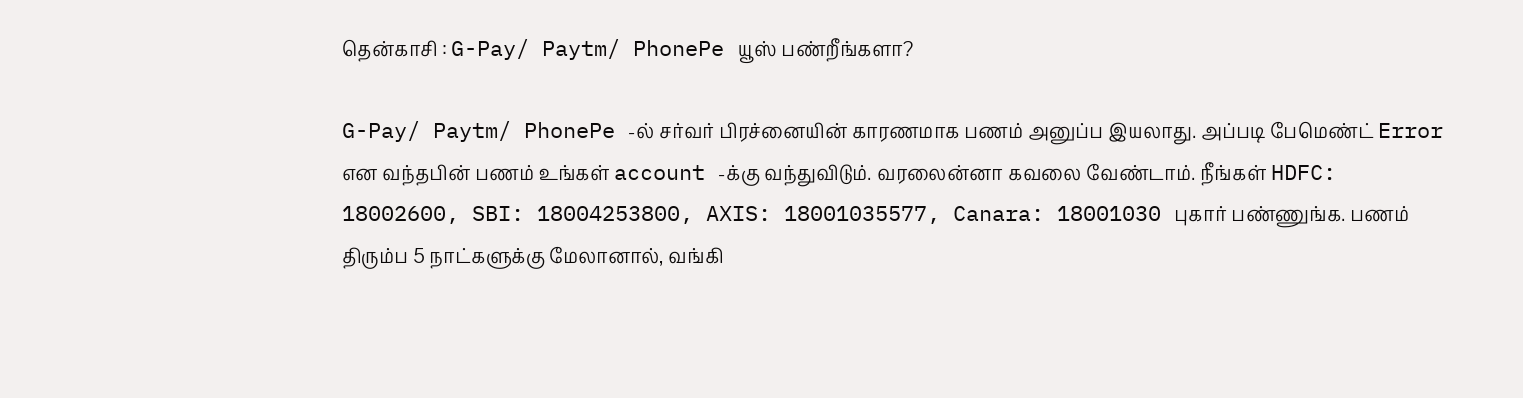தென்காசி : G-Pay/ Paytm/ PhonePe யூஸ் பண்றீங்களா?

G-Pay/ Paytm/ PhonePe -ல் சர்வர் பிரச்னையின் காரணமாக பணம் அனுப்ப இயலாது. அப்படி பேமெண்ட் Error என வந்தபின் பணம் உங்கள் account -க்கு வந்துவிடும். வரலைன்னா கவலை வேண்டாம். நீங்கள் HDFC: 18002600, SBI: 18004253800, AXIS: 18001035577, Canara: 18001030 புகார் பண்ணுங்க. பணம் திரும்ப 5 நாட்களுக்கு மேலானால், வங்கி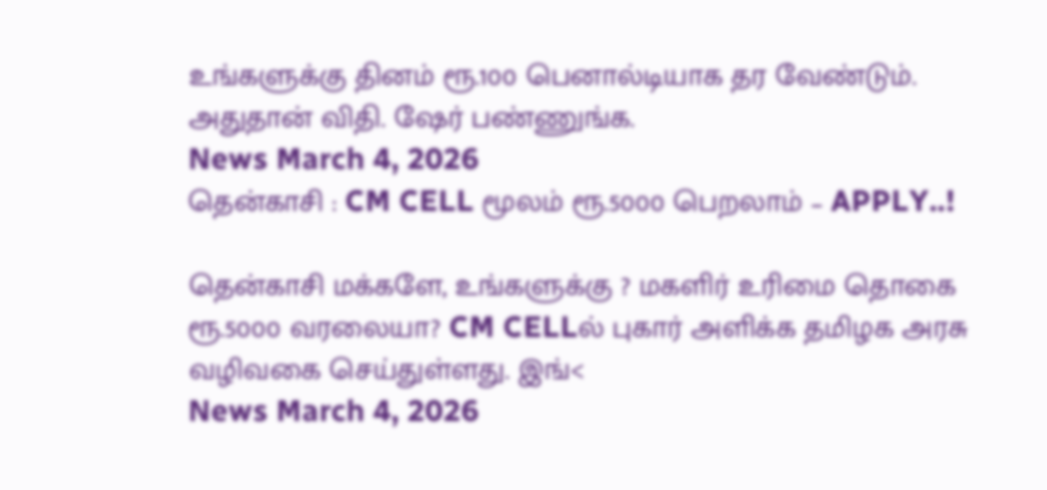உங்களுக்கு தினம் ரூ.100 பெனால்டியாக தர வேண்டும். அதுதான் விதி. ஷேர் பண்ணுங்க.
News March 4, 2026
தென்காசி : CM CELL மூலம் ரூ.5000 பெறலாம் – APPLY..!

தென்காசி மக்களே, உங்களுக்கு ? மகளிர் உரிமை தொகை ரூ.5000 வரலையா? CM CELLல் புகார் அளிக்க தமிழக அரசு வழிவகை செய்துள்ளது. இங்<
News March 4, 2026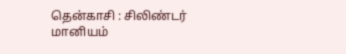தென்காசி : சிலிண்டர் மானியம்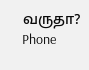வருதா? Phone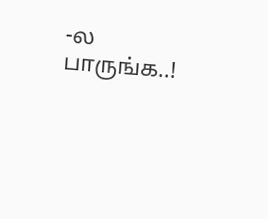-ல பாருங்க..!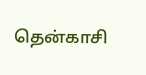தென்காசி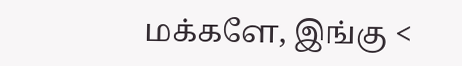மக்களே, இங்கு <